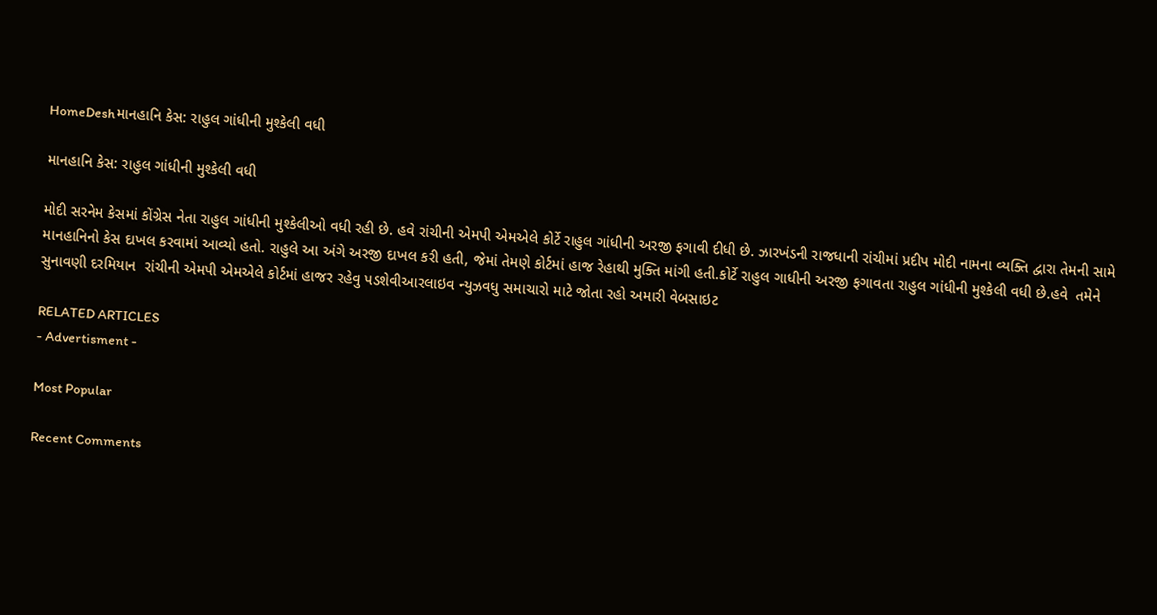HomeDeshમાનહાનિ કેસ: રાહુલ ગાંધીની મુશ્કેલી વધી

માનહાનિ કેસ: રાહુલ ગાંધીની મુશ્કેલી વધી

મોદી સરનેમ કેસમાં કોંગ્રેસ નેતા રાહુલ ગાંધીની મુશ્કેલીઓ વધી રહી છે. હવે રાંચીની એમપી એમએલે કોર્ટે રાહુલ ગાંધીની અરજી ફગાવી દીધી છે. ઝારખંડની રાજધાની રાંચીમાં પ્રદીપ મોદી નામના વ્યક્તિ દ્વારા તેમની સામે માનહાનિનો કેસ દાખલ કરવામાં આવ્યો હતો. રાહુલે આ અંગે અરજી દાખલ કરી હતી, જેમાં તેમણે કોર્ટમાં હાજ રેહાથી મુક્તિ માંગી હતી.કોર્ટે રાહુલ ગાધીની અરજી ફગાવતા રાહુલ ગાંધીની મુશ્કેલી વધી છે.હવે  તમેને સુનાવણી દરમિયાન  રાંચીની એમપી એમએલે કોર્ટમાં હાજર રહેવુ પડશેવીઆરલાઇવ ન્યુઝવધુ સમાચારો માટે જોતા રહો અમારી વેબસાઇટ

RELATED ARTICLES
- Advertisment -

Most Popular

Recent Comments